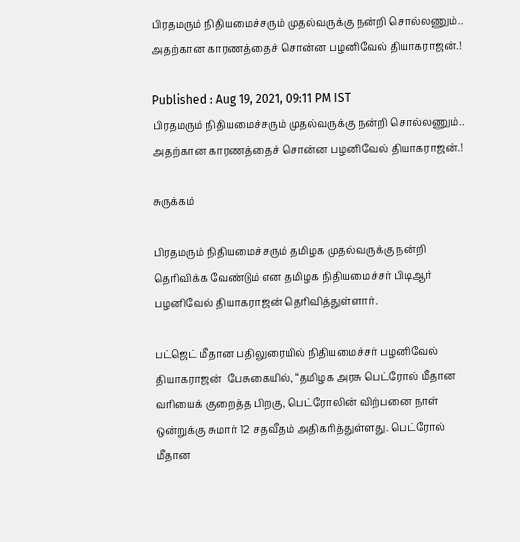பிரதமரும் நிதியமைச்சரும் முதல்வருக்கு நன்றி சொல்லணும்.. அதற்கான காரணத்தைச் சொன்ன பழனிவேல் தியாகராஜன்.!

Published : Aug 19, 2021, 09:11 PM IST
பிரதமரும் நிதியமைச்சரும் முதல்வருக்கு நன்றி சொல்லணும்.. அதற்கான காரணத்தைச் சொன்ன பழனிவேல் தியாகராஜன்.!

சுருக்கம்

பிரதமரும் நிதியமைச்சரும் தமிழக முதல்வருக்கு நன்றி தெரிவிக்க வேண்டும் என தமிழக நிதியமைச்சர் பிடிஆர் பழனிவேல் தியாகராஜன் தெரிவித்துள்ளார்.

பட்ஜெட் மீதான பதிலுரையில் நிதியமைச்சர் பழனிவேல் தியாகராஜன்  பேசுகையில், “தமிழக அரசு பெட்ரோல் மீதான வரியைக் குறைத்த பிறகு, பெட்ரோலின் விற்பனை நாள் ஒன்றுக்கு சுமார் 12 சதவீதம் அதிகரித்துள்ளது. பெட்ரோல் மீதான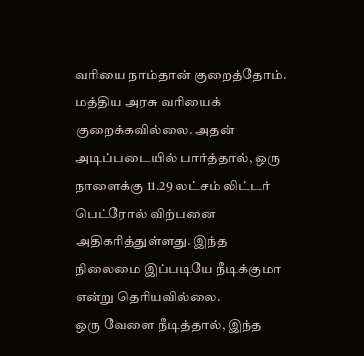வரியை நாம்தான் குறைத்தோம். மத்திய அரசு வரியைக் குறைக்கவில்லை. அதன் அடிப்படையில் பார்த்தால், ஒரு நாளைக்கு 11.29 லட்சம் லிட்டர் பெட்ரோல் விற்பனை அதிகரித்துள்ளது. இந்த நிலைமை இப்படியே நீடிக்குமா என்று தெரியவில்லை.
ஒரு வேளை நீடித்தால், இந்த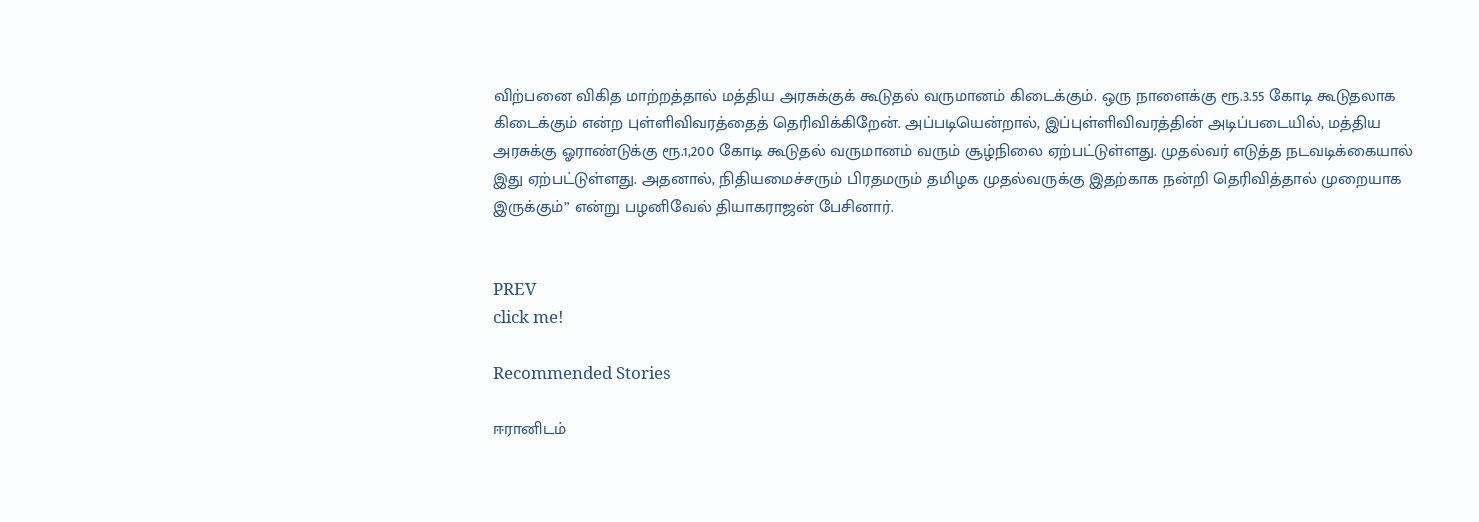விற்பனை விகித மாற்றத்தால் மத்திய அரசுக்குக் கூடுதல் வருமானம் கிடைக்கும். ஒரு நாளைக்கு ரூ.3.55 கோடி கூடுதலாக கிடைக்கும் என்ற புள்ளிவிவரத்தைத் தெரிவிக்கிறேன். அப்படியென்றால், இப்புள்ளிவிவரத்தின் அடிப்படையில், மத்திய அரசுக்கு ஓராண்டுக்கு ரூ.1,200 கோடி கூடுதல் வருமானம் வரும் சூழ்நிலை ஏற்பட்டுள்ளது. முதல்வர் எடுத்த நடவடிக்கையால் இது ஏற்பட்டுள்ளது. அதனால், நிதியமைச்சரும் பிரதமரும் தமிழக முதல்வருக்கு இதற்காக நன்றி தெரிவித்தால் முறையாக இருக்கும்” என்று பழனிவேல் தியாகராஜன் பேசினார்.


PREV
click me!

Recommended Stories

ஈரானிடம்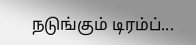நடுங்கும் டிரம்ப்...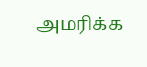அமரிக்க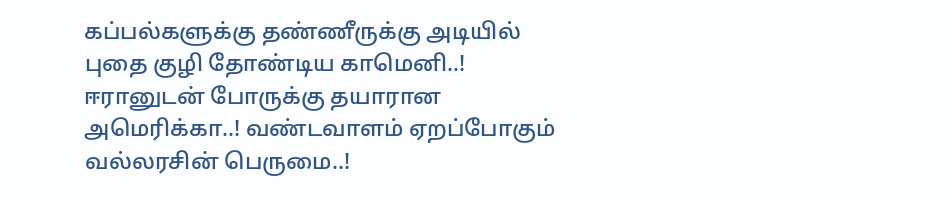கப்பல்களுக்கு தண்ணீருக்கு அடியில் புதை குழி தோண்டிய காமெனி..!
ஈரானுடன் போருக்கு தயாரான அமெரிக்கா..! வண்டவாளம் ஏறப்போகும் வல்லரசின் பெருமை..!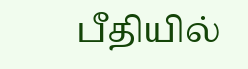பீதியில்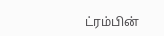ட்ரம்பின்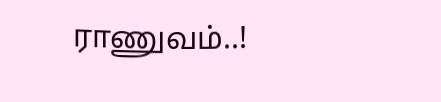ராணுவம்..!